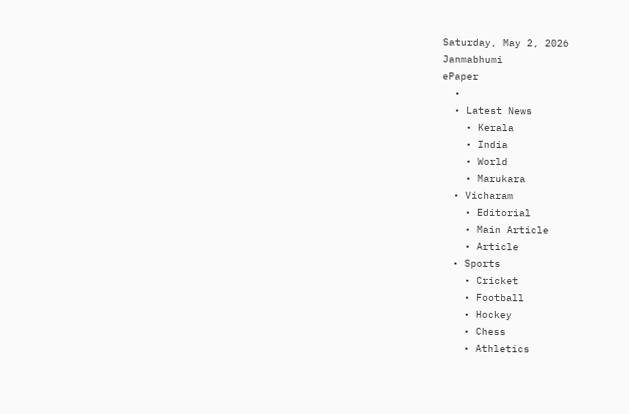Saturday, May 2, 2026
Janmabhumi
ePaper
  •
  • Latest News
    • Kerala
    • India
    • World
    • Marukara
  • Vicharam
    • Editorial
    • Main Article
    • Article
  • Sports
    • Cricket
    • Football
    • Hockey
    • Chess
    • Athletics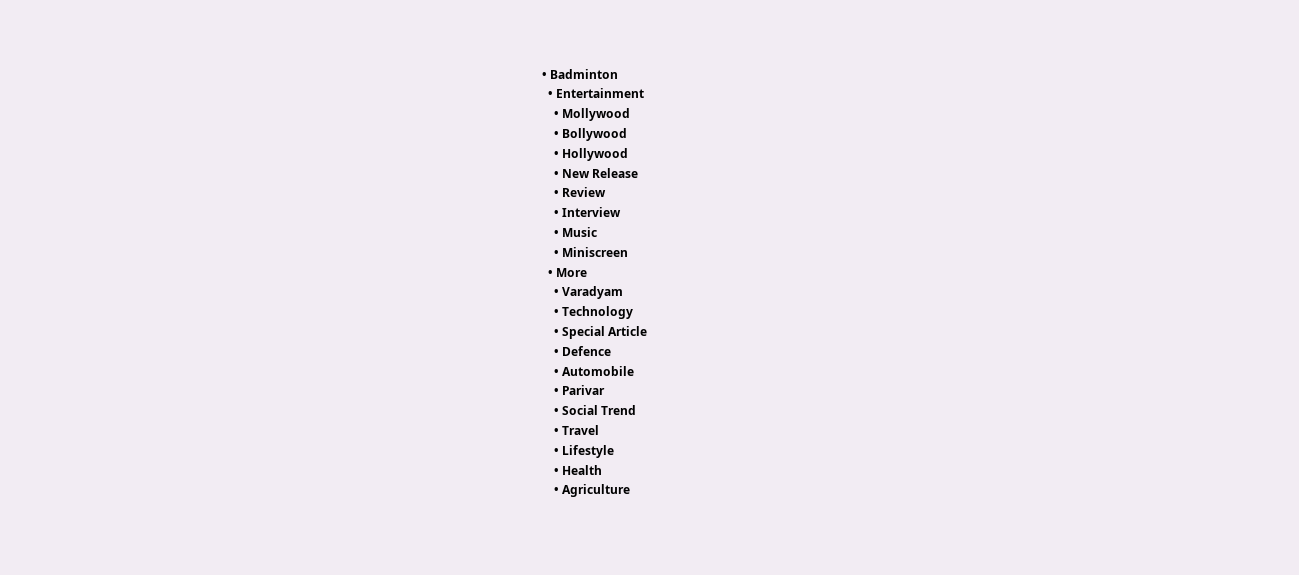• Badminton
  • Entertainment
    • Mollywood
    • Bollywood
    • Hollywood
    • New Release
    • Review
    • Interview
    • Music
    • Miniscreen
  • More
    • Varadyam
    • Technology
    • Special Article
    • Defence
    • Automobile
    • Parivar
    • Social Trend
    • Travel
    • Lifestyle
    • Health
    • Agriculture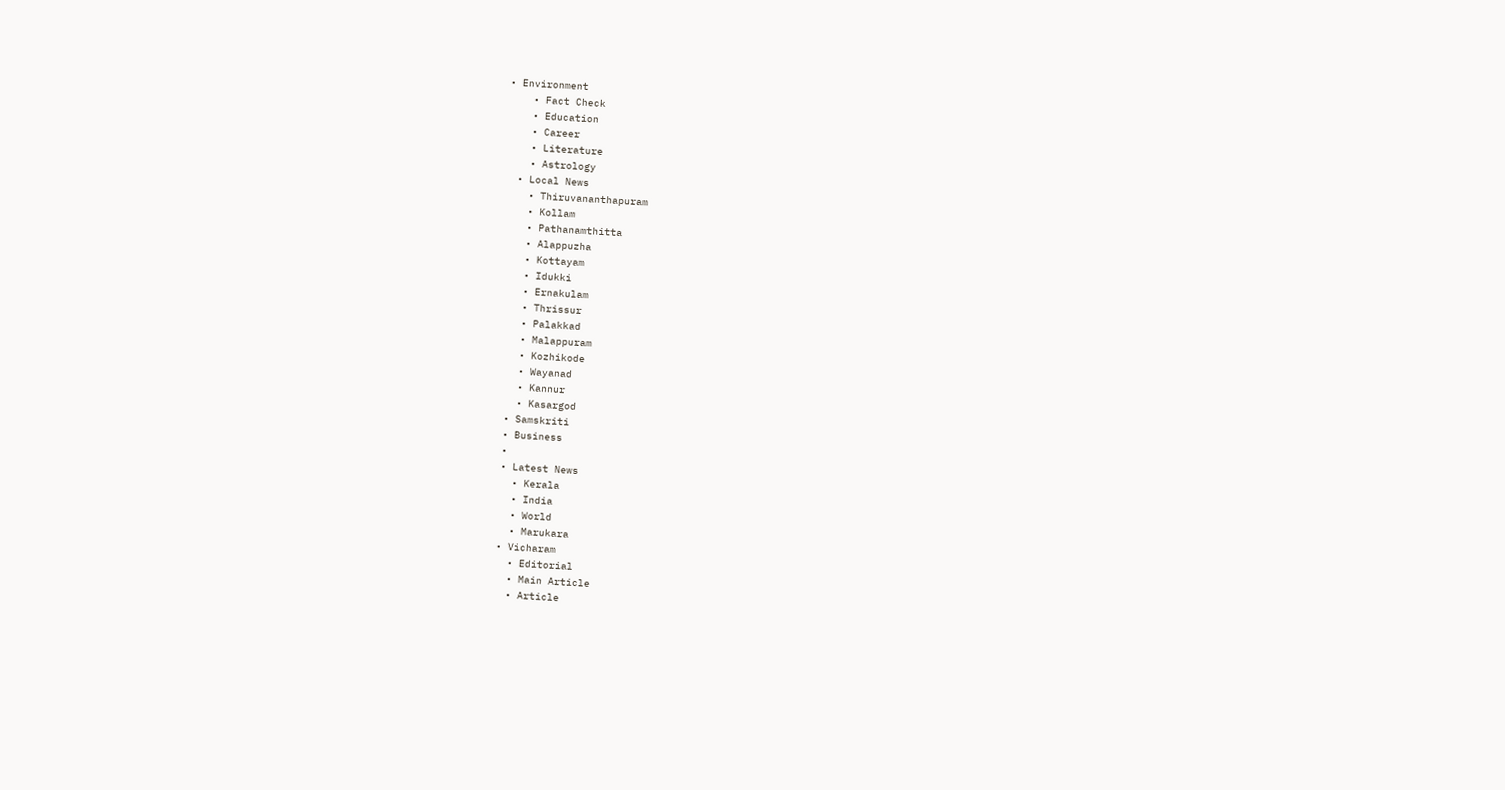• Environment
    • Fact Check
    • Education
    • Career
    • Literature
    • Astrology
  • Local News
    • Thiruvananthapuram
    • Kollam
    • Pathanamthitta
    • Alappuzha
    • Kottayam
    • Idukki
    • Ernakulam
    • Thrissur
    • Palakkad
    • Malappuram
    • Kozhikode
    • Wayanad
    • Kannur
    • Kasargod
  • Samskriti
  • Business
  •
  • Latest News
    • Kerala
    • India
    • World
    • Marukara
  • Vicharam
    • Editorial
    • Main Article
    • Article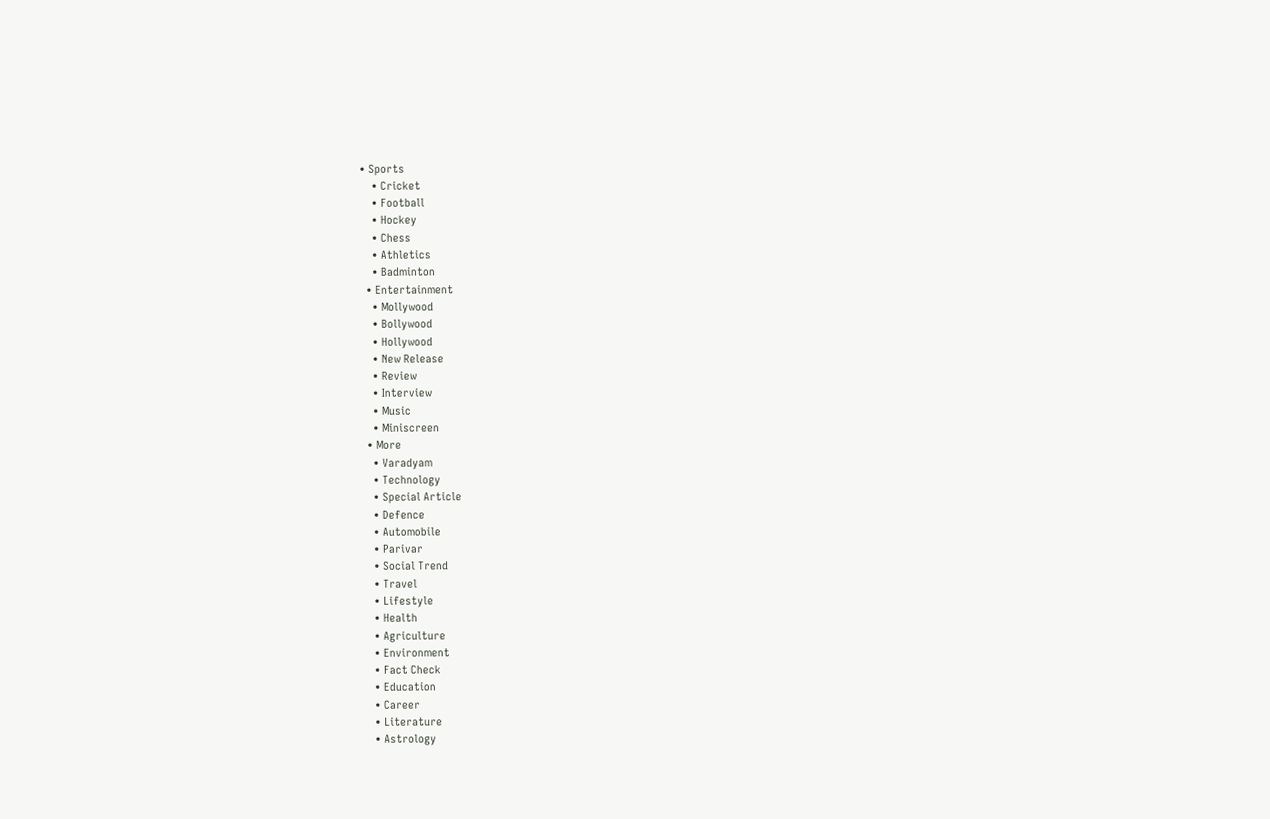• Sports
    • Cricket
    • Football
    • Hockey
    • Chess
    • Athletics
    • Badminton
  • Entertainment
    • Mollywood
    • Bollywood
    • Hollywood
    • New Release
    • Review
    • Interview
    • Music
    • Miniscreen
  • More
    • Varadyam
    • Technology
    • Special Article
    • Defence
    • Automobile
    • Parivar
    • Social Trend
    • Travel
    • Lifestyle
    • Health
    • Agriculture
    • Environment
    • Fact Check
    • Education
    • Career
    • Literature
    • Astrology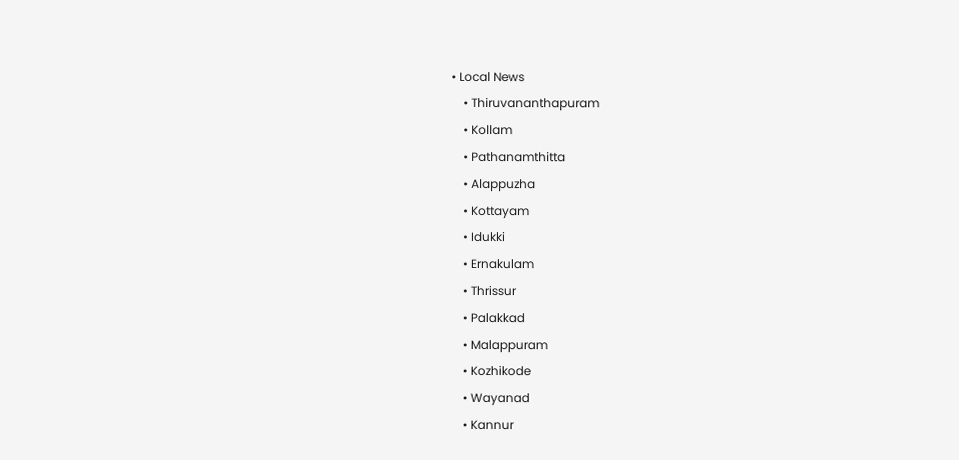• Local News
    • Thiruvananthapuram
    • Kollam
    • Pathanamthitta
    • Alappuzha
    • Kottayam
    • Idukki
    • Ernakulam
    • Thrissur
    • Palakkad
    • Malappuram
    • Kozhikode
    • Wayanad
    • Kannur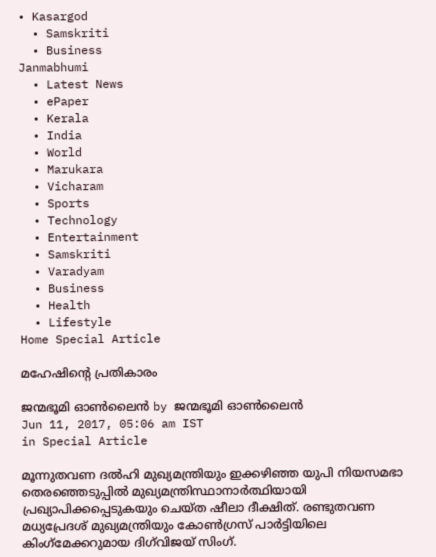• Kasargod
  • Samskriti
  • Business
Janmabhumi
  • Latest News
  • ePaper
  • Kerala
  • India
  • World
  • Marukara
  • Vicharam
  • Sports
  • Technology
  • Entertainment
  • Samskriti
  • Varadyam
  • Business
  • Health
  • Lifestyle
Home Special Article

മഹേഷിന്റെ പ്രതികാരം

ജന്മഭൂമി ഓണ്‍ലൈന്‍ by ജന്മഭൂമി ഓണ്‍ലൈന്‍
Jun 11, 2017, 05:06 am IST
in Special Article

മൂന്നുതവണ ദല്‍ഹി മുഖ്യമന്ത്രിയും ഇക്കഴിഞ്ഞ യുപി നിയസമഭാ തെരഞ്ഞെടുപ്പില്‍ മുഖ്യമന്ത്രിസ്ഥാനാര്‍ത്ഥിയായി പ്രഖ്യാപിക്കപ്പെടുകയും ചെയ്ത ഷീലാ ദീക്ഷിത്. രണ്ടുതവണ മധ്യപ്രേദശ് മുഖ്യമന്ത്രിയും കോണ്‍ഗ്രസ് പാര്‍ട്ടിയിലെ കിംഗ്‌മേക്കറുമായ ദിഗ്‌വിജയ് സിംഗ്.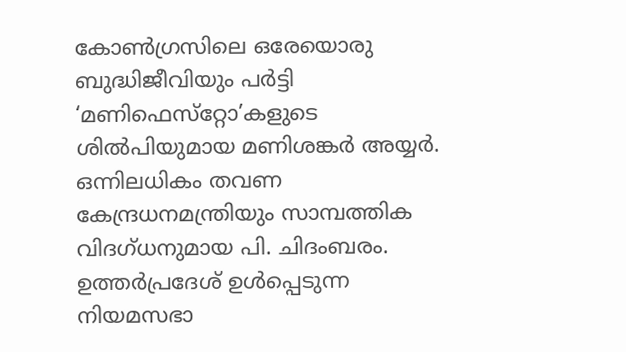കോണ്‍ഗ്രസിലെ ഒരേയൊരു ബുദ്ധിജീവിയും പര്‍ട്ടി ‘മണിഫെസ്‌റ്റോ’കളുടെ ശില്‍പിയുമായ മണിശങ്കര്‍ അയ്യര്‍. ഒന്നിലധികം തവണ കേന്ദ്രധനമന്ത്രിയും സാമ്പത്തിക വിദഗ്ധനുമായ പി. ചിദംബരം. ഉത്തര്‍പ്രദേശ് ഉള്‍പ്പെടുന്ന നിയമസഭാ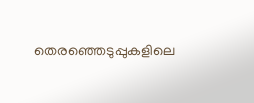തെരഞ്ഞെടുപ്പുകളിലെ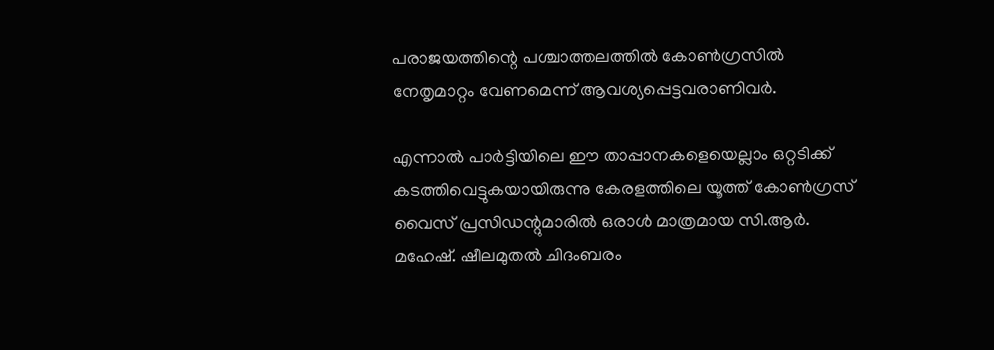പരാജയത്തിന്റെ പശ്ചാത്തലത്തില്‍ കോണ്‍ഗ്രസില്‍ നേതൃമാറ്റം വേണമെന്ന് ആവശ്യപ്പെട്ടവരാണിവര്‍.

എന്നാല്‍ പാര്‍ട്ടിയിലെ ഈ താപ്പാനകളെയെല്ലാം ഒറ്റടിക്ക് കടത്തിവെട്ടുകയായിരുന്നു കേരളത്തിലെ യൂത്ത് കോണ്‍ഗ്രസ് വൈസ് പ്രസിഡന്റുമാരില്‍ ഒരാള്‍ മാത്രമായ സി.ആര്‍. മഹേഷ്. ഷീലമുതല്‍ ചിദംബരം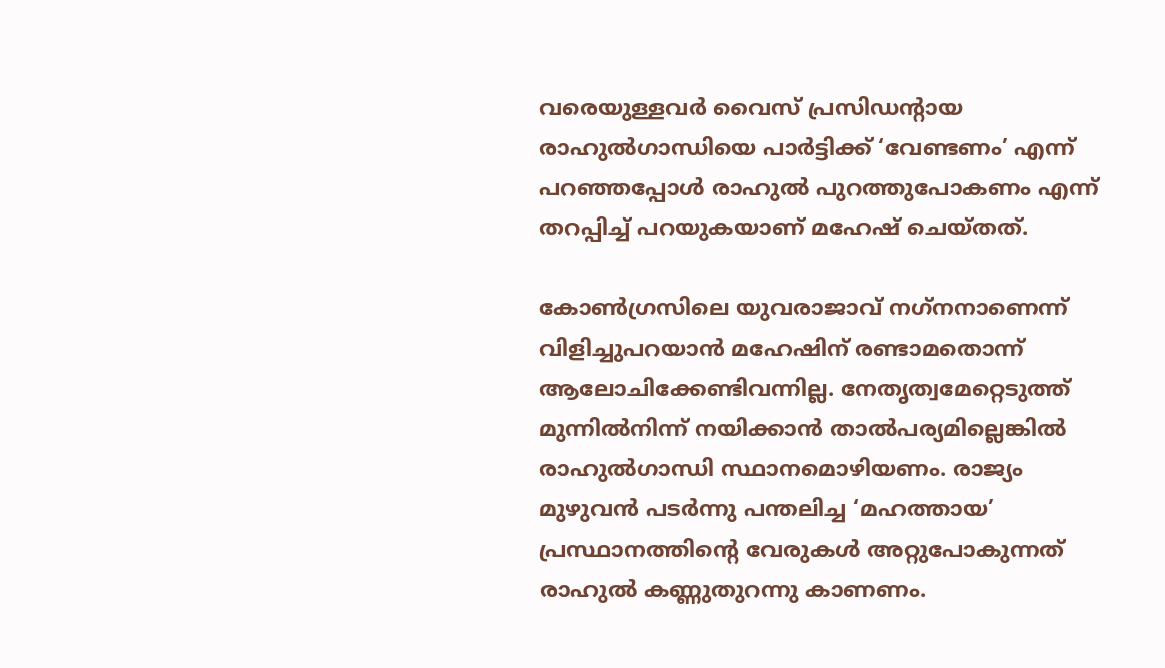വരെയുള്ളവര്‍ വൈസ് പ്രസിഡന്റായ രാഹുല്‍ഗാന്ധിയെ പാര്‍ട്ടിക്ക് ‘വേണ്ടണം’ എന്ന് പറഞ്ഞപ്പോള്‍ രാഹുല്‍ പുറത്തുപോകണം എന്ന് തറപ്പിച്ച് പറയുകയാണ് മഹേഷ് ചെയ്തത്.

കോണ്‍ഗ്രസിലെ യുവരാജാവ് നഗ്‌നനാണെന്ന് വിളിച്ചുപറയാന്‍ മഹേഷിന് രണ്ടാമതൊന്ന് ആലോചിക്കേണ്ടിവന്നില്ല. നേതൃത്വമേറ്റെടുത്ത് മുന്നില്‍നിന്ന് നയിക്കാന്‍ താല്‍പര്യമില്ലെങ്കില്‍ രാഹുല്‍ഗാന്ധി സ്ഥാനമൊഴിയണം. രാജ്യം മുഴുവന്‍ പടര്‍ന്നു പന്തലിച്ച ‘മഹത്തായ’ പ്രസ്ഥാനത്തിന്റെ വേരുകള്‍ അറ്റുപോകുന്നത് രാഹുല്‍ കണ്ണുതുറന്നു കാണണം.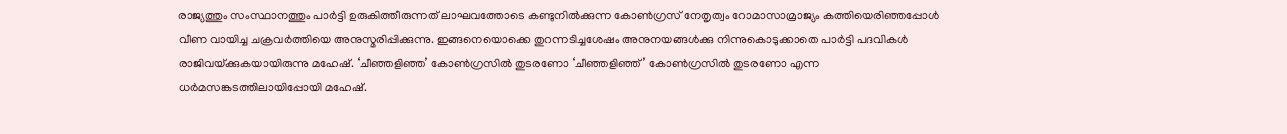രാജ്യത്തും സംസ്ഥാനത്തും പാര്‍ട്ടി ഉരുകിത്തീരുന്നത് ലാഘവത്തോടെ കണ്ടുനില്‍ക്കുന്ന കോണ്‍ഗ്രസ് നേതൃത്വം റോമാസാമ്രാജ്യം കത്തിയെരിഞ്ഞപ്പോള്‍ വീണ വായിച്ച ചക്രവര്‍ത്തിയെ അനുസ്മരിപ്പിക്കുന്നു. ഇങ്ങനെയൊക്കെ തുറന്നടിച്ചശേഷം അനുനയങ്ങള്‍ക്കു നിന്നുകൊടുക്കാതെ പാര്‍ട്ടി പദവികള്‍ രാജിവയ്‌ക്കുകയായിരുന്നു മഹേഷ്. ‘ചീഞ്ഞളിഞ്ഞ’ കോണ്‍ഗ്രസില്‍ തുടരണോ ‘ചീഞ്ഞളിഞ്ഞ്’ കോണ്‍ഗ്രസില്‍ തുടരണോ എന്ന ധര്‍മസങ്കടത്തിലായിപ്പോയി മഹേഷ്.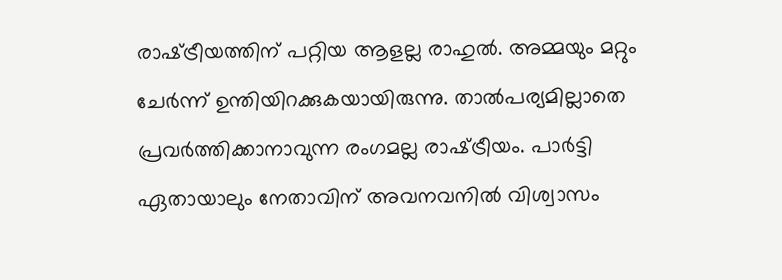രാഷ്‌ട്രീയത്തിന് പറ്റിയ ആളല്ല രാഹുല്‍. അമ്മയും മറ്റും ചേര്‍ന്ന് ഉന്തിയിറക്കുകയായിരുന്നു. താല്‍പര്യമില്ലാതെ പ്രവര്‍ത്തിക്കാനാവുന്ന രംഗമല്ല രാഷ്‌ട്രീയം. പാര്‍ട്ടി ഏതായാലും നേതാവിന് അവനവനില്‍ വിശ്വാസം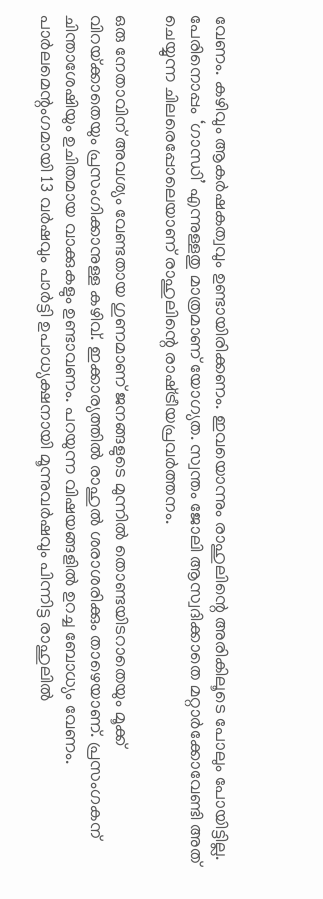വേണം. കഴിവും ആകര്‍ഷകത്വവും ഉണ്ടായിരിക്കണം. ഇവയൊന്നും രാഹുലിന്റെ അരികിലൂടെ പോലും പോയിട്ടില്ല. പേരിനൊപ്പം ‘ഗാന്ധി’ എന്നുള്ളതു മാത്രമാണ് യോഗ്യത. സ്വന്തം ജോലി ആസ്വദിക്കാതെ മറ്റാര്‍ക്കോവേണ്ടി അത് ചെയ്യുന്ന ചിലരെപ്പോലെയാണ് രാഹുലിന്റെ രാഷ്‌ട്രീയപ്രവര്‍ത്തനം.

ഒരു നേതാവിന് അവശ്യം വേണ്ടതായ ഗുണമാണ് ജനങ്ങളുടെ മുന്നില്‍ തൊണ്ടയിടറാതെയും മൂക്ക് വിറയ്‌ക്കാതെയും പ്രസംഗിക്കാനുള്ള കഴിവ്. ഇക്കാര്യത്തില്‍ രാഹുല്‍ ശരാശരിക്കും താഴെയാണ്. പ്രസംഗകന് ചിന്താശേഷിയും ഉചിതമായ വാക്കുകളും ഉണ്ടാവണം. പറയുന്ന വിഷയങ്ങളില്‍ ഉറച്ച ബോധ്യം വേണം. പാര്‍ലമെന്റംഗമായി 13 വര്‍ഷവും പാര്‍ട്ടി ഉപാധ്യക്ഷനായി മൂന്നുവര്‍ഷവും പിന്നിട്ട രാഹുലില്‍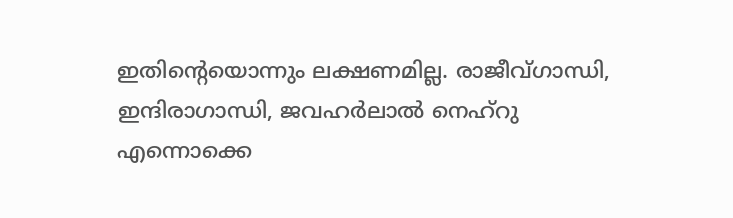ഇതിന്റെയൊന്നും ലക്ഷണമില്ല. രാജീവ്ഗാന്ധി, ഇന്ദിരാഗാന്ധി, ജവഹര്‍ലാല്‍ നെഹ്‌റു എന്നൊക്കെ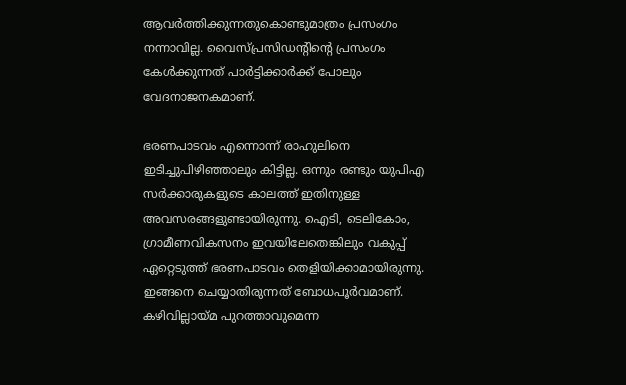ആവര്‍ത്തിക്കുന്നതുകൊണ്ടുമാത്രം പ്രസംഗം നന്നാവില്ല. വൈസ്പ്രസിഡന്റിന്റെ പ്രസംഗം കേള്‍ക്കുന്നത് പാര്‍ട്ടിക്കാര്‍ക്ക് പോലും വേദനാജനകമാണ്.

ഭരണപാടവം എന്നൊന്ന് രാഹുലിനെ ഇടിച്ചുപിഴിഞ്ഞാലും കിട്ടില്ല. ഒന്നും രണ്ടും യുപിഎ സര്‍ക്കാരുകളുടെ കാലത്ത് ഇതിനുള്ള അവസരങ്ങളുണ്ടായിരുന്നു. ഐടി, ടെലികോം, ഗ്രാമീണവികസനം ഇവയിലേതെങ്കിലും വകുപ്പ് ഏറ്റെടുത്ത് ഭരണപാടവം തെളിയിക്കാമായിരുന്നു. ഇങ്ങനെ ചെയ്യാതിരുന്നത് ബോധപൂര്‍വമാണ്. കഴിവില്ലായ്‌മ പുറത്താവുമെന്ന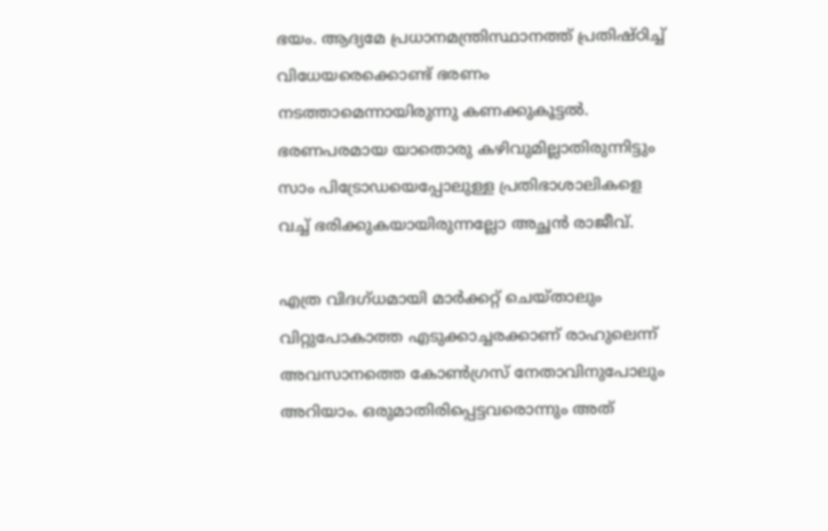ഭയം. ആദ്യമേ പ്രധാനമന്ത്രിസ്ഥാനത്ത് പ്രതിഷ്ഠിച്ച് വിധേയരെക്കൊണ്ട് ഭരണം നടത്താമെന്നായിരുന്നു കണക്കുകൂട്ടല്‍. ഭരണപരമായ യാതൊരു കഴിവുമില്ലാതിരുന്നിട്ടും സാം പിട്രോഡയെപ്പോലുള്ള പ്രതിഭാശാലികളെ വച്ച് ഭരിക്കുകയായിരുന്നല്ലോ അച്ഛന്‍ രാജീവ്.

എത്ര വിദഗ്ധമായി മാര്‍ക്കറ്റ് ചെയ്താലും വിറ്റുപോകാത്ത എടുക്കാച്ചരക്കാണ് രാഹുലെന്ന് അവസാനത്തെ കോണ്‍ഗ്രസ് നേതാവിനുപോലും അറിയാം. ഒരുമാതിരിപ്പെട്ടവരൊന്നും അത്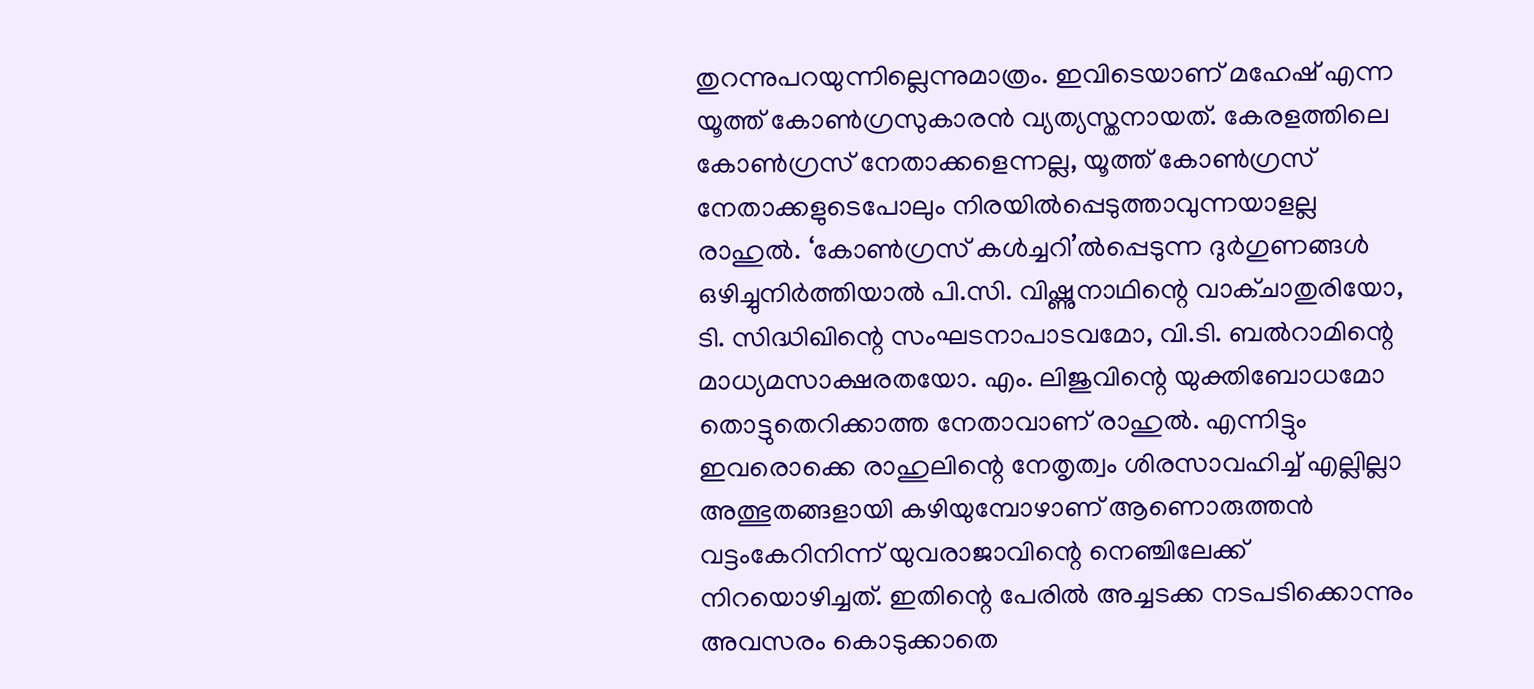തുറന്നുപറയുന്നില്ലെന്നുമാത്രം. ഇവിടെയാണ് മഹേഷ് എന്ന യൂത്ത് കോണ്‍ഗ്രസുകാരന്‍ വ്യത്യസ്തനായത്. കേരളത്തിലെ കോണ്‍ഗ്രസ് നേതാക്കളെന്നല്ല, യൂത്ത് കോണ്‍ഗ്രസ് നേതാക്കളുടെപോലും നിരയില്‍പ്പെടുത്താവുന്നയാളല്ല രാഹുല്‍. ‘കോണ്‍ഗ്രസ് കള്‍ച്ചറി’ല്‍പ്പെടുന്ന ദുര്‍ഗുണങ്ങള്‍ ഒഴിച്ചുനിര്‍ത്തിയാല്‍ പി.സി. വിഷ്ണുനാഥിന്റെ വാക്ചാതുരിയോ, ടി. സിദ്ധിഖിന്റെ സംഘടനാപാടവമോ, വി.ടി. ബല്‍റാമിന്റെ മാധ്യമസാക്ഷരതയോ. എം. ലിജുവിന്റെ യുക്തിബോധമോ തൊട്ടുതെറിക്കാത്ത നേതാവാണ് രാഹുല്‍. എന്നിട്ടും ഇവരൊക്കെ രാഹുലിന്റെ നേതൃത്വം ശിരസാവഹിച്ച് എല്ലില്ലാ അത്ഭുതങ്ങളായി കഴിയുമ്പോഴാണ് ആണൊരുത്തന്‍ വട്ടംകേറിനിന്ന് യുവരാജാവിന്റെ നെഞ്ചിലേക്ക് നിറയൊഴിച്ചത്. ഇതിന്റെ പേരില്‍ അച്ചടക്ക നടപടിക്കൊന്നും അവസരം കൊടുക്കാതെ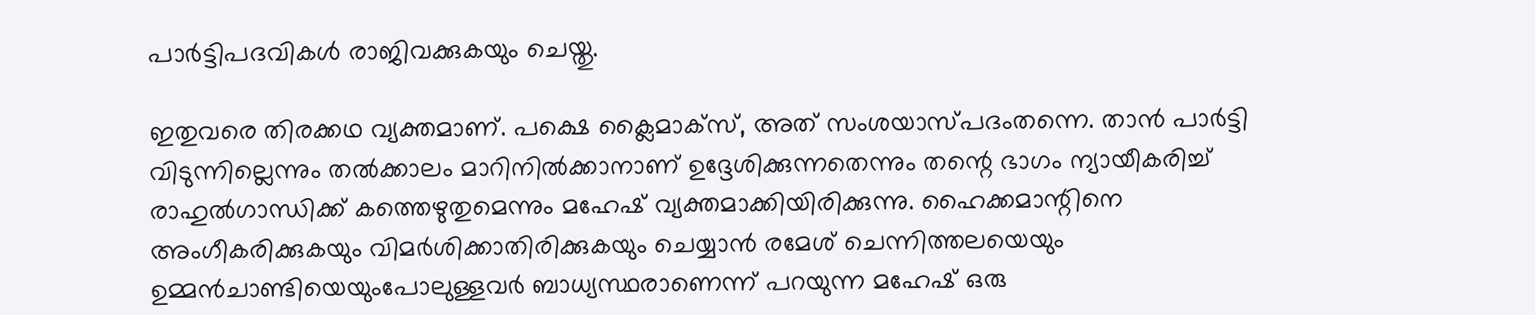പാര്‍ട്ടിപദവികള്‍ രാജിവക്കുകയും ചെയ്തു.

ഇതുവരെ തിരക്കഥ വ്യക്തമാണ്. പക്ഷെ ക്ലൈമാക്‌സ്, അത് സംശയാസ്പദംതന്നെ. താന്‍ പാര്‍ട്ടി വിടുന്നില്ലെന്നും തല്‍ക്കാലം മാറിനില്‍ക്കാനാണ് ഉദ്ദേശിക്കുന്നതെന്നും തന്റെ ഭാഗം ന്യായീകരിച്ച് രാഹുല്‍ഗാന്ധിക്ക് കത്തെഴുതുമെന്നും മഹേഷ് വ്യക്തമാക്കിയിരിക്കുന്നു. ഹൈക്കമാന്റിനെ അംഗീകരിക്കുകയും വിമര്‍ശിക്കാതിരിക്കുകയും ചെയ്യാന്‍ രമേശ് ചെന്നിത്തലയെയും ഉമ്മന്‍ചാണ്ടിയെയുംപോലുള്ളവര്‍ ബാധ്യസ്ഥരാണെന്ന് പറയുന്ന മഹേഷ് ഒരു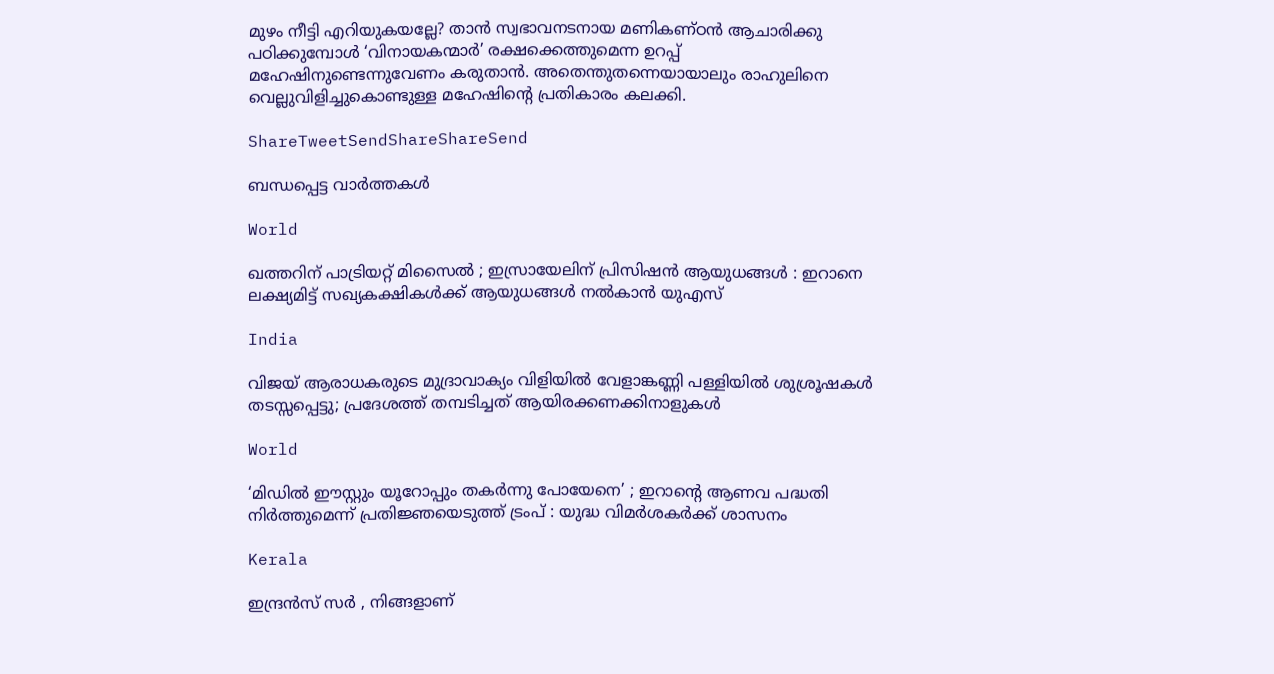മുഴം നീട്ടി എറിയുകയല്ലേ? താന്‍ സ്വഭാവനടനായ മണികണ്ഠന്‍ ആചാരിക്കു പഠിക്കുമ്പോള്‍ ‘വിനായകന്മാര്‍’ രക്ഷക്കെത്തുമെന്ന ഉറപ്പ് മഹേഷിനുണ്ടെന്നുവേണം കരുതാന്‍. അതെന്തുതന്നെയായാലും രാഹുലിനെ വെല്ലുവിളിച്ചുകൊണ്ടുള്ള മഹേഷിന്റെ പ്രതികാരം കലക്കി.

ShareTweetSendShareShareSend

ബന്ധപ്പെട്ട വാര്‍ത്തകള്‍

World

ഖത്തറിന് പാട്രിയറ്റ് മിസൈൽ ; ഇസ്രായേലിന് പ്രിസിഷൻ ആയുധങ്ങൾ : ഇറാനെ ലക്ഷ്യമിട്ട് സഖ്യകക്ഷികൾക്ക് ആയുധങ്ങൾ നൽകാൻ യുഎസ്

India

വിജയ് ആരാധകരുടെ മുദ്രാവാക്യം വിളിയിൽ വേളാങ്കണ്ണി പള്ളിയിൽ ശുശ്രൂഷകൾ തടസ്സപ്പെട്ടു; പ്രദേശത്ത് തമ്പടിച്ചത് ആയിരക്കണക്കിനാളുകൾ

World

‘മിഡിൽ ഈസ്റ്റും യൂറോപ്പും തകർന്നു പോയേനെ’ ; ഇറാന്റെ ആണവ പദ്ധതി നിർത്തുമെന്ന് പ്രതിജ്ഞയെടുത്ത് ട്രംപ് : യുദ്ധ വിമർശകർക്ക് ശാസനം

Kerala

ഇന്ദ്രൻസ് സർ , നിങ്ങളാണ്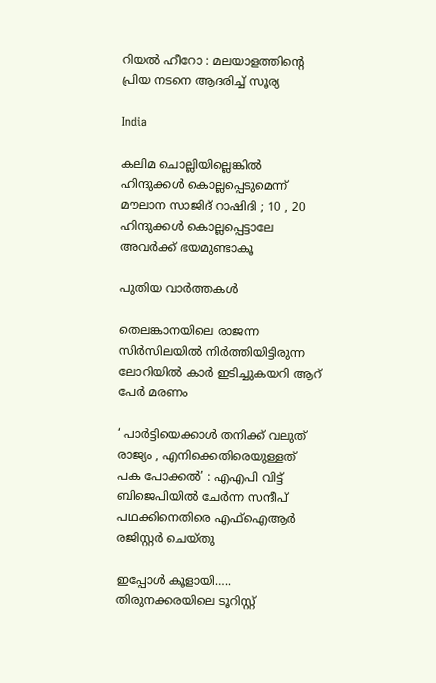റിയൽ ഹീറോ : മലയാളത്തിന്റെ പ്രിയ നടനെ ആദരിച്ച് സൂര്യ

India

കലിമ ചൊല്ലിയില്ലെങ്കിൽ ഹിന്ദുക്കൾ കൊല്ലപ്പെടുമെന്ന് മൗലാന സാജിദ് റാഷിദി ; 10 , 20 ഹിന്ദുക്കൾ കൊല്ലപ്പെട്ടാലേ അവർക്ക് ഭയമുണ്ടാകൂ

പുതിയ വാര്‍ത്തകള്‍

തെലങ്കാനയിലെ രാജന്ന സിർസിലയിൽ നിർത്തിയിട്ടിരുന്ന ലോറിയിൽ കാർ ഇടിച്ചുകയറി ആറ് പേർ മരണം

‘ പാർട്ടിയെക്കാൾ തനിക്ക് വലുത് രാജ്യം , എനിക്കെതിരെയുള്ളത് പക പോക്കൽ’ : എഎപി വിട്ട് ബിജെപിയിൽ ചേർന്ന സന്ദീപ് പഥക്കിനെതിരെ എഫ്ഐആർ രജിസ്റ്റർ ചെയ്തു

ഇപ്പോള്‍ കൂളായി….. തിരുനക്കരയിലെ ടൂറിസ്റ്റ്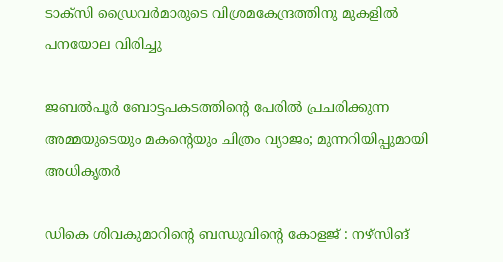ടാക്‌സി ഡ്രൈവര്‍മാരുടെ വിശ്രമകേന്ദ്രത്തിനു മുകളില്‍ പനയോല വിരിച്ചു

ജബൽപൂർ ബോട്ടപകടത്തിന്റെ പേരിൽ പ്രചരിക്കുന്ന അമ്മയുടെയും മകന്റെയും ചിത്രം വ്യാജം; മുന്നറിയിപ്പുമായി അധികൃതർ

ഡികെ ശിവകുമാറിന്റെ ബന്ധുവിന്റെ കോളജ് : നഴ്‌സിങ്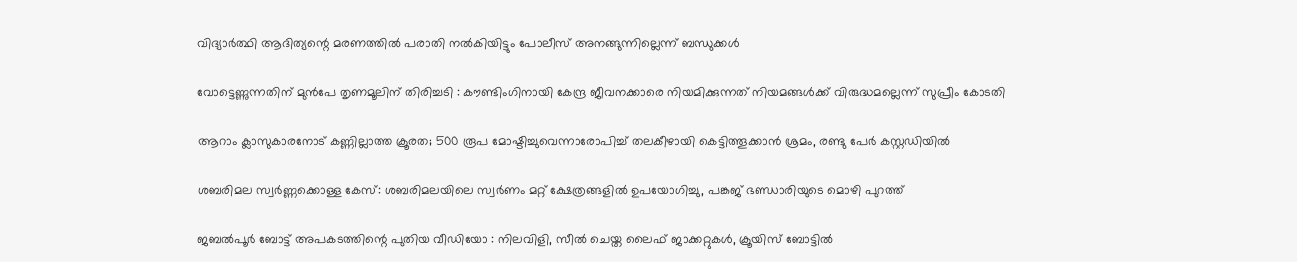വിദ്യാര്‍ത്ഥി ആദിത്യന്റെ മരണത്തിൽ പരാതി നൽകിയിട്ടും പോലീസ് അനങ്ങുന്നില്ലെന്ന് ബന്ധുക്കൾ

വോട്ടെണ്ണുന്നതിന് മുൻപേ തൃണമൂലിന് തിരിച്ചടി : കൗണ്ടിംഗിനായി കേന്ദ്ര ജീവനക്കാരെ നിയമിക്കുന്നത് നിയമങ്ങൾക്ക് വിരുദ്ധമല്ലെന്ന് സുപ്രീം കോടതി

ആറാം ക്ലാസുകാരനോട് കണ്ണില്ലാത്ത ക്രൂരത; 500 രൂപ മോഷ്ടിച്ചുവെന്നാരോപിച്ച് തലകീഴായി കെട്ടിത്തൂക്കാൻ ശ്രമം, രണ്ടു പേർ കസ്റ്റഡിയിൽ

ശബരിമല സ്വർണ്ണക്കൊള്ള കേസ്: ശബരിമലയിലെ സ്വർണം മറ്റ് ക്ഷേത്രങ്ങളിൽ ഉപയോഗിച്ചു, പങ്കജ് ഭണ്ഡാരിയുടെ മൊഴി പുറത്ത്

ജബൽപൂർ ബോട്ട് അപകടത്തിന്റെ പുതിയ വീഡിയോ : നിലവിളി, സീൽ ചെയ്ത ലൈഫ് ജാക്കറ്റുകൾ, ക്രൂയിസ് ബോട്ടിൽ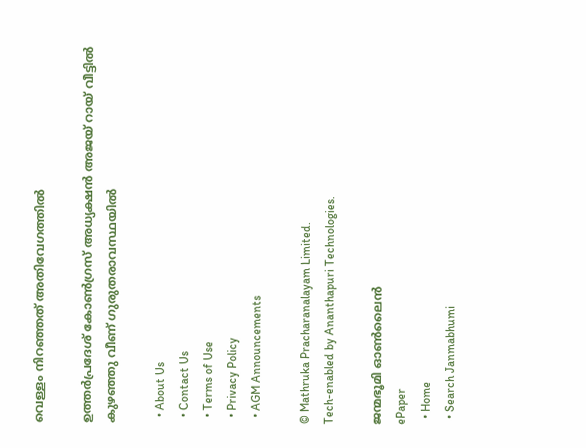വെള്ളം നിറഞ്ഞത് അതിവേഗത്തിൽ

ഉത്തർപ്രദേശ് കോൺഗ്രസ് അധ്യക്ഷൻ അജയ് റായ് വീട്ടിൽ കുഴഞ്ഞു വീണ് ഗുരുതരാവസ്ഥയിൽ

  • About Us
  • Contact Us
  • Terms of Use
  • Privacy Policy
  • AGM Announcements

© Mathruka Pracharanalayam Limited.
Tech-enabled by Ananthapuri Technologies.

ജന്മഭൂമി ഓണ്‍ലൈന്‍
ePaper
  • Home
  • Search Janmabhumi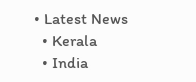• Latest News
  • Kerala
  • India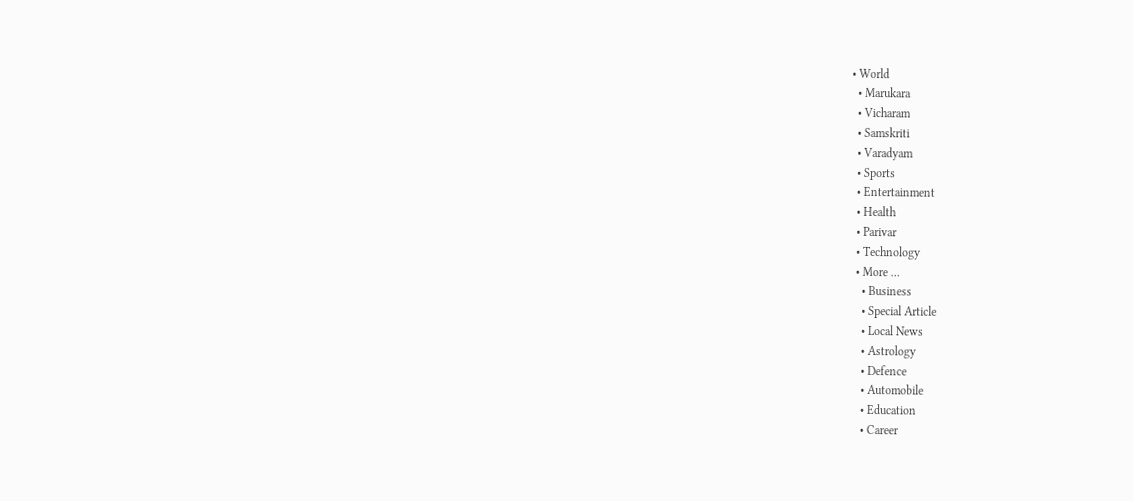• World
  • Marukara
  • Vicharam
  • Samskriti
  • Varadyam
  • Sports
  • Entertainment
  • Health
  • Parivar
  • Technology
  • More …
    • Business
    • Special Article
    • Local News
    • Astrology
    • Defence
    • Automobile
    • Education
    • Career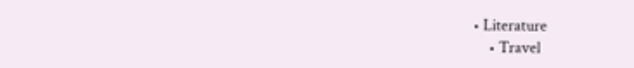• Literature
    • Travel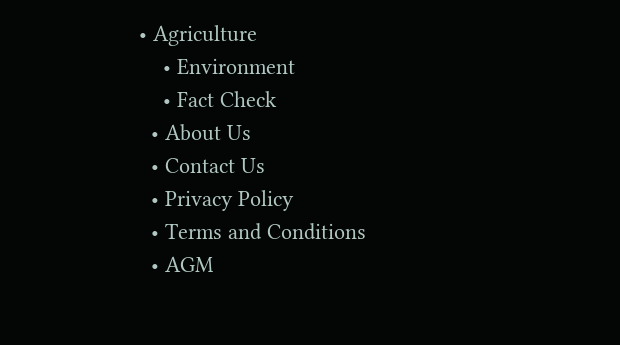• Agriculture
    • Environment
    • Fact Check
  • About Us
  • Contact Us
  • Privacy Policy
  • Terms and Conditions
  • AGM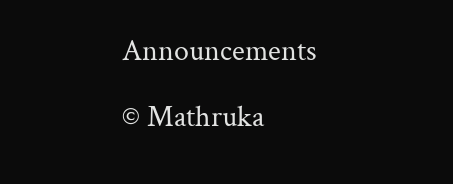Announcements

© Mathruka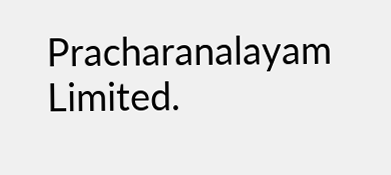Pracharanalayam Limited.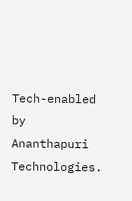Tech-enabled by Ananthapuri Technologies.